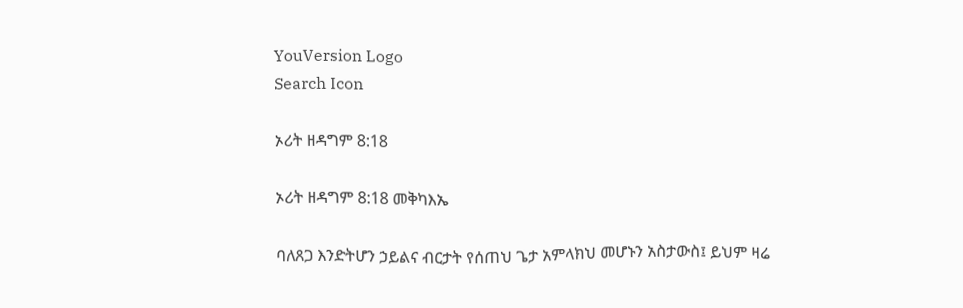YouVersion Logo
Search Icon

ኦሪት ዘዳግም 8:18

ኦሪት ዘዳግም 8:18 መቅካእኤ

ባለጸጋ እንድትሆን ኃይልና ብርታት የሰጠህ ጌታ አምላክህ መሆኑን አስታውስ፤ ይህም ዛሬ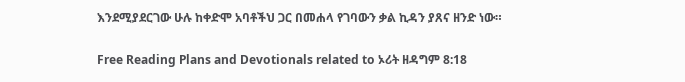እንደሚያደርገው ሁሉ ከቀድሞ አባቶችህ ጋር በመሐላ የገባውን ቃል ኪዳን ያጸና ዘንድ ነው።

Free Reading Plans and Devotionals related to ኦሪት ዘዳግም 8:18